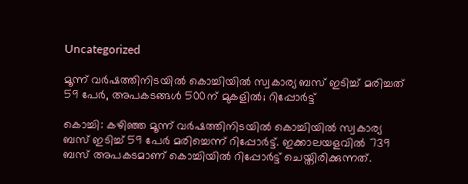Uncategorized

മൂന്ന് വർഷത്തിനിടയിൽ കൊച്ചിയിൽ സ്വകാര്യ ബസ് ഇടിച്ച് മരിച്ചത് 59 പേർ, അപകടങ്ങൾ 500ന് മുകളില്‍; റിപ്പോർട്ട്

കൊച്ചി: കഴിഞ്ഞ മൂന്ന് വര്‍ഷത്തിനിടയില്‍ കൊച്ചിയില്‍ സ്വകാര്യ ബസ് ഇടിച്ച് 59 പേര്‍ മരിച്ചെന്ന് റിപ്പോര്‍ട്ട്. ഇക്കാലയളവില്‍ 739 ബസ് അപകടമാണ് കൊച്ചിയില്‍ റിപ്പോര്‍ട്ട് ചെയ്തിരിക്കുന്നത്.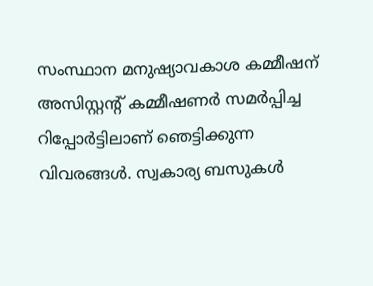സംസ്ഥാന മനുഷ്യാവകാശ കമ്മീഷന് അസിസ്റ്റന്റ് കമ്മീഷണര്‍ സമര്‍പ്പിച്ച റിപ്പോര്‍ട്ടിലാണ് ഞെട്ടിക്കുന്ന വിവരങ്ങള്‍. സ്വകാര്യ ബസുകള്‍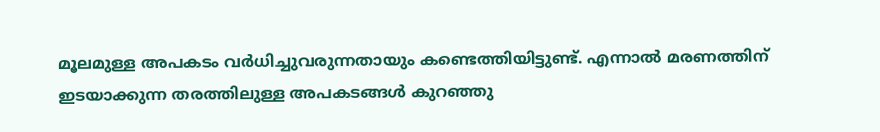മൂലമുള്ള അപകടം വര്‍ധിച്ചുവരുന്നതായും കണ്ടെത്തിയിട്ടുണ്ട്. എന്നാല്‍ മരണത്തിന് ഇടയാക്കുന്ന തരത്തിലുള്ള അപകടങ്ങള്‍ കുറഞ്ഞു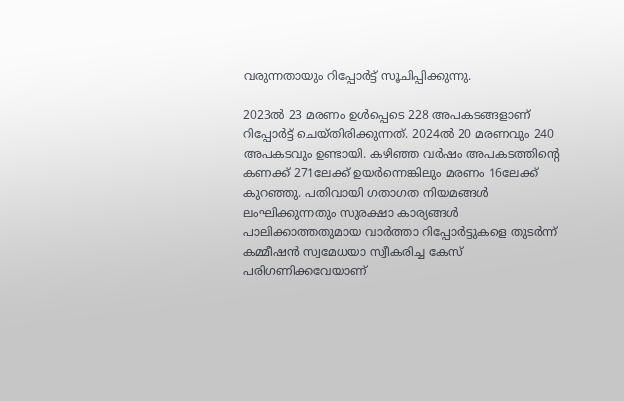വരുന്നതായും റിപ്പോര്‍ട്ട് സൂചിപ്പിക്കുന്നു.

2023ല്‍ 23 മരണം ഉള്‍പ്പെടെ 228 അപകടങ്ങളാണ് റിപ്പോര്‍ട്ട് ചെയ്തിരിക്കുന്നത്. 2024ല്‍ 20 മരണവും 240 അപകടവും ഉണ്ടായി. കഴിഞ്ഞ വര്‍ഷം അപകടത്തിന്റെ കണക്ക് 271ലേക്ക് ഉയര്‍ന്നെങ്കിലും മരണം 16ലേക്ക് കുറഞ്ഞു. പതിവായി ഗതാഗത നിയമങ്ങള്‍ ലംഘിക്കുന്നതും സുരക്ഷാ കാര്യങ്ങള്‍ പാലിക്കാത്തതുമായ വാര്‍ത്താ റിപ്പോര്‍ട്ടുകളെ തുടര്‍ന്ന് കമ്മീഷന്‍ സ്വമേധയാ സ്വീകരിച്ച കേസ് പരിഗണിക്കവേയാണ്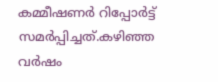കമ്മീഷണര്‍ റിപ്പോര്‍ട്ട് സമര്‍പ്പിച്ചത്.കഴിഞ്ഞ വര്‍ഷം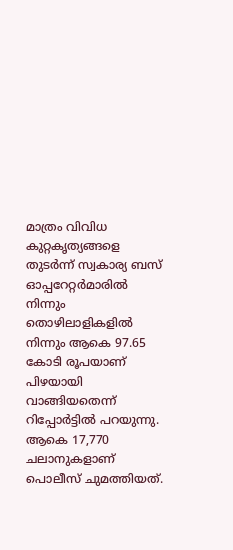മാത്രം വിവിധ കുറ്റകൃത്യങ്ങളെ തുടര്‍ന്ന് സ്വകാര്യ ബസ് ഓപ്പറേറ്റര്‍മാരില്‍ നിന്നും തൊഴിലാളികളില്‍ നിന്നും ആകെ 97.65 കോടി രൂപയാണ് പിഴയായി വാങ്ങിയതെന്ന് റിപ്പോര്‍ട്ടില്‍ പറയുന്നു. ആകെ 17,770 ചലാനുകളാണ് പൊലീസ് ചുമത്തിയത്.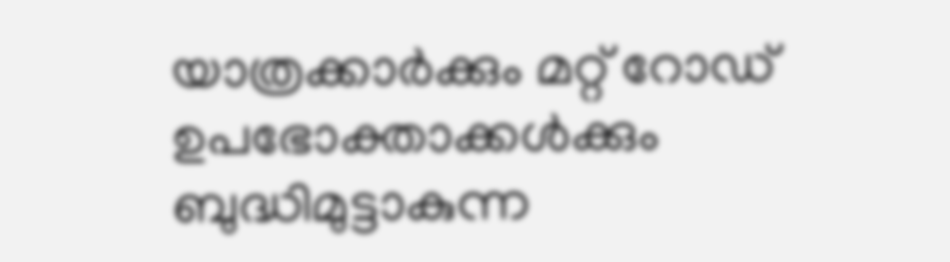യാത്രക്കാര്‍ക്കും മറ്റ് റോഡ് ഉപഭോക്താക്കള്‍ക്കും ബുദ്ധിമുട്ടാകുന്ന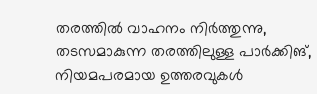തരത്തില്‍ വാഹനം നിര്‍ത്തുന്നു, തടസമാകുന്ന തരത്തിലുള്ള പാര്‍ക്കിങ്, നിയമപരമായ ഉത്തരവുകള്‍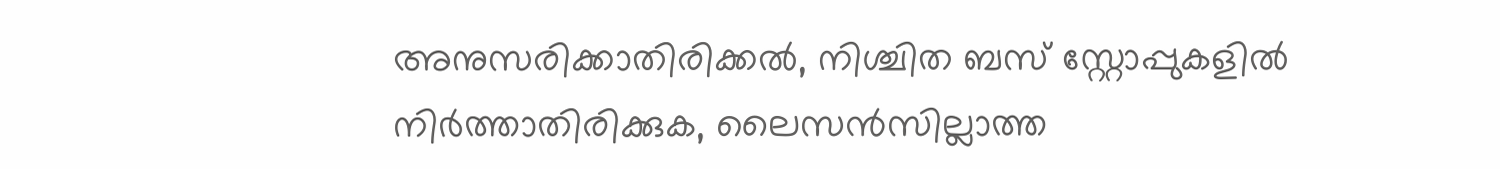അനുസരിക്കാതിരിക്കല്‍, നിശ്ചിത ബസ് സ്റ്റോപ്പുകളില്‍ നിര്‍ത്താതിരിക്കുക, ലൈസന്‍സില്ലാത്ത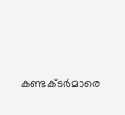കണ്ടക്ടര്‍മാരെ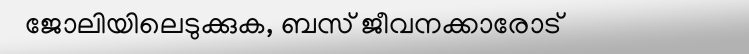ജോലിയിലെടുക്കുക, ബസ് ജീവനക്കാരോട്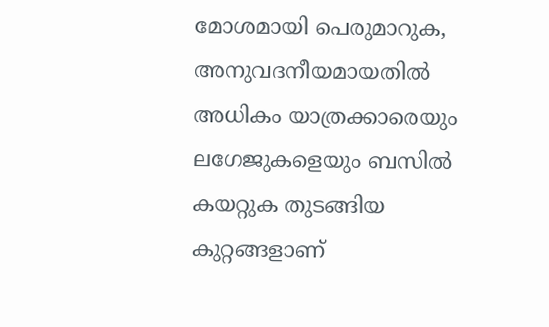മോശമായി പെരുമാറുക, അനുവദനീയമായതില്‍ അധികം യാത്രക്കാരെയും ലഗേജുകളെയും ബസില്‍ കയറ്റുക തുടങ്ങിയ കുറ്റങ്ങളാണ്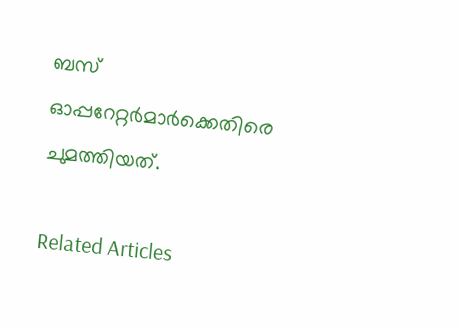ബസ് ഓപ്പറേറ്റര്‍മാര്‍ക്കെതിരെ ചുമത്തിയത്.

Related Articles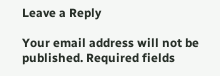Leave a Reply

Your email address will not be published. Required fields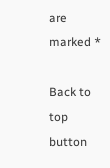are marked *

Back to top button